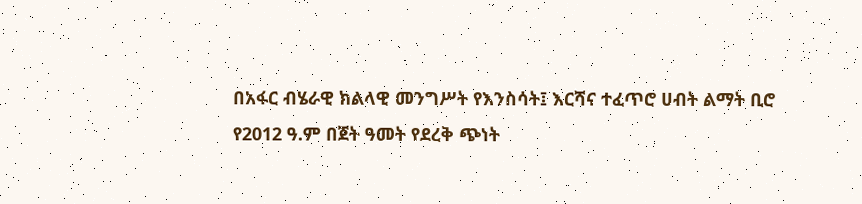በአፋር ብሄራዊ ክልላዊ መንግሥት የእንስሳት፤ እርሻና ተፈጥሮ ሀብት ልማት ቢሮ የ2012 ዓ.ም በጀት ዓመት የደረቅ ጭነት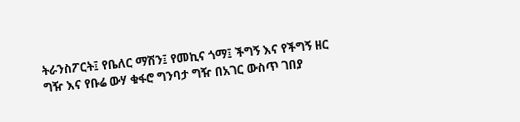ትራንስፖርት፤ የቤለር ማሽን፤ የመኪና ጎማ፤ ችግኝ እና የችግኝ ዘር ግዥ እና የቡሬ ውሃ ቁፋሮ ግንባታ ግዥ በአገር ውስጥ ገበያ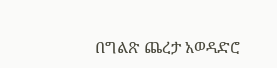በግልጽ ጨረታ አወዳድሮ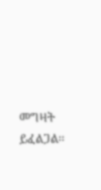መግዛት ይፈልጋል፡፡